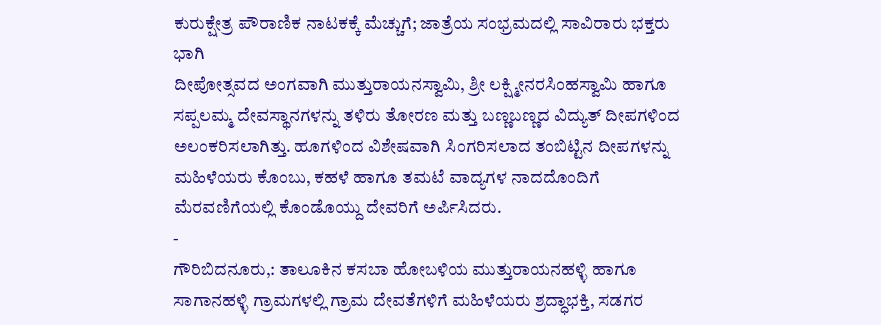ಕುರುಕ್ಷೇತ್ರ ಪೌರಾಣಿಕ ನಾಟಕಕ್ಕೆ ಮೆಚ್ಚುಗೆ; ಜಾತ್ರೆಯ ಸಂಭ್ರಮದಲ್ಲಿ ಸಾವಿರಾರು ಭಕ್ತರು ಭಾಗಿ
ದೀಪೋತ್ಸವದ ಅಂಗವಾಗಿ ಮುತ್ತುರಾಯನಸ್ವಾಮಿ, ಶ್ರೀ ಲಕ್ಷ್ಮೀನರಸಿಂಹಸ್ವಾಮಿ ಹಾಗೂ ಸಪ್ಪಲಮ್ಮ ದೇವಸ್ಥಾನಗಳನ್ನು ತಳಿರು ತೋರಣ ಮತ್ತು ಬಣ್ಣಬಣ್ಣದ ವಿದ್ಯುತ್ ದೀಪಗಳಿಂದ ಅಲಂಕರಿಸಲಾಗಿತ್ತು. ಹೂಗಳಿಂದ ವಿಶೇಷವಾಗಿ ಸಿಂಗರಿಸಲಾದ ತಂಬಿಟ್ಟಿನ ದೀಪಗಳನ್ನು ಮಹಿಳೆಯರು ಕೊಂಬು, ಕಹಳೆ ಹಾಗೂ ತಮಟೆ ವಾದ್ಯಗಳ ನಾದದೊಂದಿಗೆ ಮೆರವಣಿಗೆಯಲ್ಲಿ ಕೊಂಡೊಯ್ದು ದೇವರಿಗೆ ಅರ್ಪಿಸಿದರು.
-
ಗೌರಿಬಿದನೂರು,: ತಾಲೂಕಿನ ಕಸಬಾ ಹೋಬಳಿಯ ಮುತ್ತುರಾಯನಹಳ್ಳಿ ಹಾಗೂ ಸಾಗಾನಹಳ್ಳಿ ಗ್ರಾಮಗಳಲ್ಲಿ ಗ್ರಾಮ ದೇವತೆಗಳಿಗೆ ಮಹಿಳೆಯರು ಶ್ರದ್ಧಾಭಕ್ತಿ, ಸಡಗರ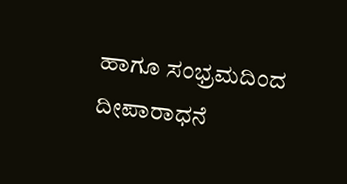ಹಾಗೂ ಸಂಭ್ರಮದಿಂದ ದೀಪಾರಾಧನೆ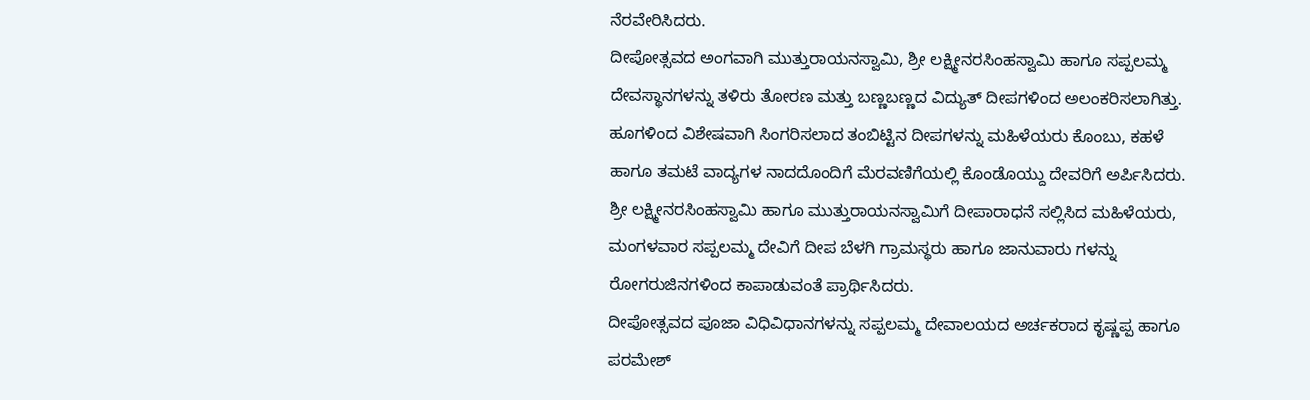ನೆರವೇರಿಸಿದರು.
ದೀಪೋತ್ಸವದ ಅಂಗವಾಗಿ ಮುತ್ತುರಾಯನಸ್ವಾಮಿ, ಶ್ರೀ ಲಕ್ಷ್ಮೀನರಸಿಂಹಸ್ವಾಮಿ ಹಾಗೂ ಸಪ್ಪಲಮ್ಮ ದೇವಸ್ಥಾನಗಳನ್ನು ತಳಿರು ತೋರಣ ಮತ್ತು ಬಣ್ಣಬಣ್ಣದ ವಿದ್ಯುತ್ ದೀಪಗಳಿಂದ ಅಲಂಕರಿಸಲಾಗಿತ್ತು. ಹೂಗಳಿಂದ ವಿಶೇಷವಾಗಿ ಸಿಂಗರಿಸಲಾದ ತಂಬಿಟ್ಟಿನ ದೀಪಗಳನ್ನು ಮಹಿಳೆಯರು ಕೊಂಬು, ಕಹಳೆ ಹಾಗೂ ತಮಟೆ ವಾದ್ಯಗಳ ನಾದದೊಂದಿಗೆ ಮೆರವಣಿಗೆಯಲ್ಲಿ ಕೊಂಡೊಯ್ದು ದೇವರಿಗೆ ಅರ್ಪಿಸಿದರು.
ಶ್ರೀ ಲಕ್ಷ್ಮೀನರಸಿಂಹಸ್ವಾಮಿ ಹಾಗೂ ಮುತ್ತುರಾಯನಸ್ವಾಮಿಗೆ ದೀಪಾರಾಧನೆ ಸಲ್ಲಿಸಿದ ಮಹಿಳೆಯರು, ಮಂಗಳವಾರ ಸಪ್ಪಲಮ್ಮ ದೇವಿಗೆ ದೀಪ ಬೆಳಗಿ ಗ್ರಾಮಸ್ಥರು ಹಾಗೂ ಜಾನುವಾರು ಗಳನ್ನು ರೋಗರುಜಿನಗಳಿಂದ ಕಾಪಾಡುವಂತೆ ಪ್ರಾರ್ಥಿಸಿದರು.
ದೀಪೋತ್ಸವದ ಪೂಜಾ ವಿಧಿವಿಧಾನಗಳನ್ನು ಸಪ್ಪಲಮ್ಮ ದೇವಾಲಯದ ಅರ್ಚಕರಾದ ಕೃಷ್ಣಪ್ಪ ಹಾಗೂ ಪರಮೇಶ್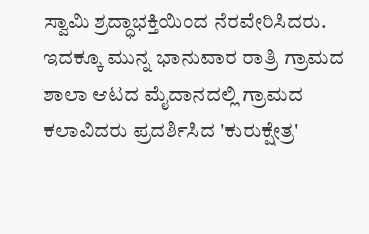ಸ್ವಾಮಿ ಶ್ರದ್ಧಾಭಕ್ತಿಯಿಂದ ನೆರವೇರಿಸಿದರು.
ಇದಕ್ಕೂ ಮುನ್ನ ಭಾನುವಾರ ರಾತ್ರಿ ಗ್ರಾಮದ ಶಾಲಾ ಆಟದ ಮೈದಾನದಲ್ಲಿ ಗ್ರಾಮದ ಕಲಾವಿದರು ಪ್ರದರ್ಶಿಸಿದ 'ಕುರುಕ್ಷೇತ್ರ'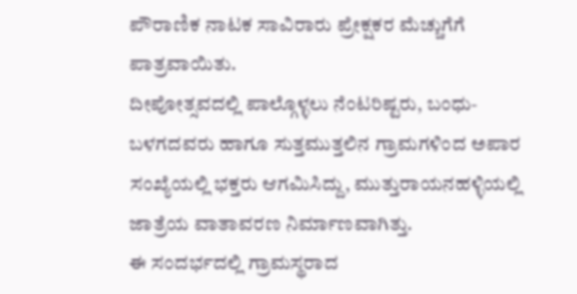ಪೌರಾಣಿಕ ನಾಟಕ ಸಾವಿರಾರು ಪ್ರೇಕ್ಷಕರ ಮೆಚ್ಚುಗೆಗೆ ಪಾತ್ರವಾಯಿತು.
ದೀಪೋತ್ಸವದಲ್ಲಿ ಪಾಲ್ಗೊಳ್ಳಲು ನೆಂಟರಿಷ್ಟರು, ಬಂಧು-ಬಳಗದವರು ಹಾಗೂ ಸುತ್ತಮುತ್ತಲಿನ ಗ್ರಾಮಗಳಿಂದ ಅಪಾರ ಸಂಖ್ಯೆಯಲ್ಲಿ ಭಕ್ತರು ಆಗಮಿಸಿದ್ದು, ಮುತ್ತುರಾಯನಹಳ್ಳಿಯಲ್ಲಿ ಜಾತ್ರೆಯ ವಾತಾವರಣ ನಿರ್ಮಾಣವಾಗಿತ್ತು.
ಈ ಸಂದರ್ಭದಲ್ಲಿ ಗ್ರಾಮಸ್ಥರಾದ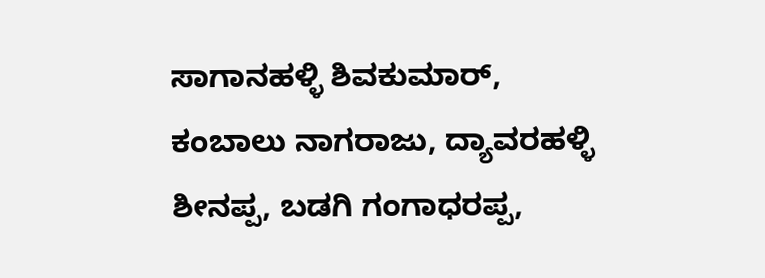ಸಾಗಾನಹಳ್ಳಿ ಶಿವಕುಮಾರ್, ಕಂಬಾಲು ನಾಗರಾಜು, ದ್ಯಾವರಹಳ್ಳಿ ಶೀನಪ್ಪ, ಬಡಗಿ ಗಂಗಾಧರಪ್ಪ,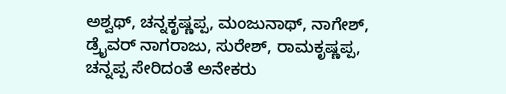ಅಶ್ವಥ್, ಚನ್ನಕೃಷ್ಣಪ್ಪ, ಮಂಜುನಾಥ್, ನಾಗೇಶ್, ಡ್ರೈವರ್ ನಾಗರಾಜು, ಸುರೇಶ್, ರಾಮಕೃಷ್ಣಪ್ಪ, ಚನ್ನಪ್ಪ ಸೇರಿದಂತೆ ಅನೇಕರು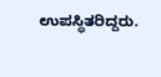ಉಪಸ್ಥಿತರಿದ್ದರು.